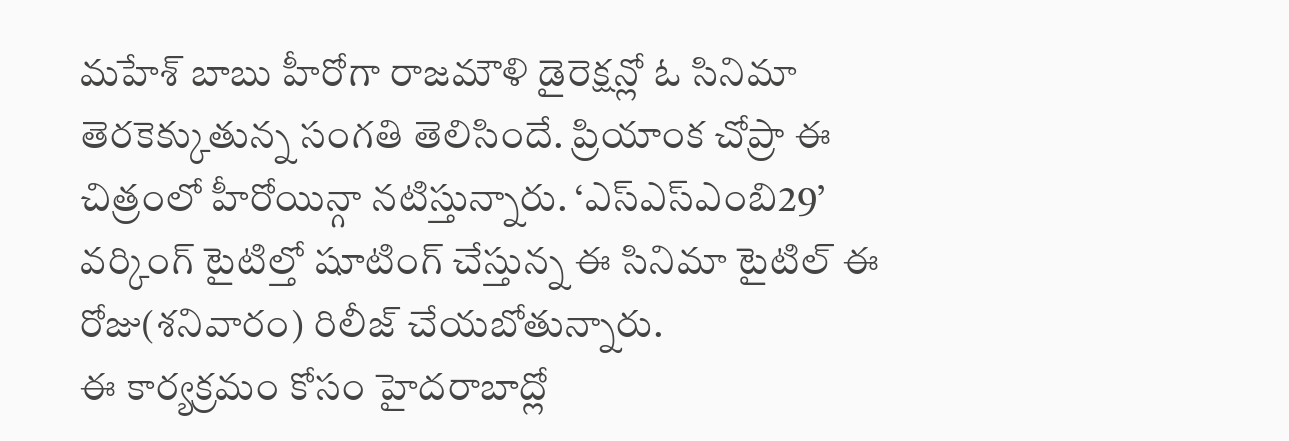మహేశ్ బాబు హీరోగా రాజమౌళి డైరెక్షన్లో ఓ సినిమా తెరకెక్కుతున్న సంగతి తెలిసిందే. ప్రియాంక చోప్రా ఈ చిత్రంలో హీరోయిన్గా నటిస్తున్నారు. ‘ఎస్ఎస్ఎంబి29’ వర్కింగ్ టైటిల్తో షూటింగ్ చేస్తున్న ఈ సినిమా టైటిల్ ఈ రోజు(శనివారం) రిలీజ్ చేయబోతున్నారు.
ఈ కార్యక్రమం కోసం హైదరాబాద్లో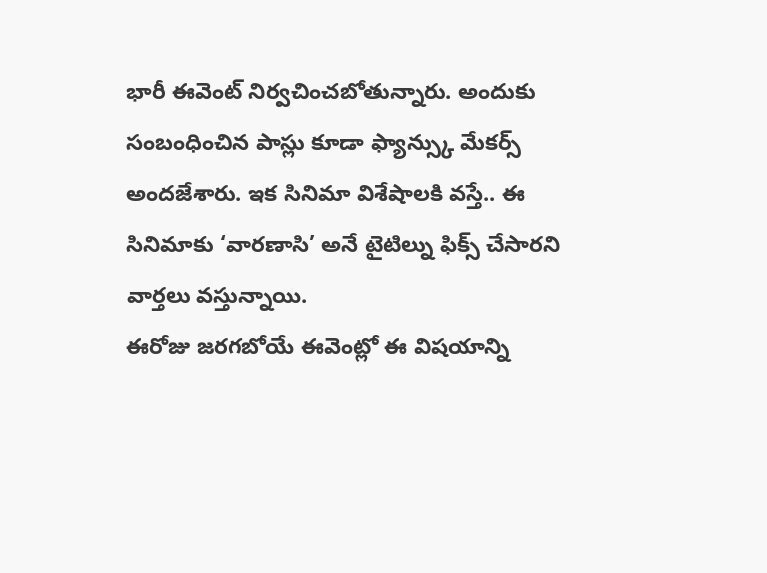భారీ ఈవెంట్ నిర్వచించబోతున్నారు. అందుకు సంబంధించిన పాస్లు కూడా ఫ్యాన్స్కు మేకర్స్ అందజేశారు. ఇక సినిమా విశేషాలకి వస్తే.. ఈ సినిమాకు ‘వారణాసి’ అనే టైటిల్ను ఫిక్స్ చేసారని వార్తలు వస్తున్నాయి.
ఈరోజు జరగబోయే ఈవెంట్లో ఈ విషయాన్ని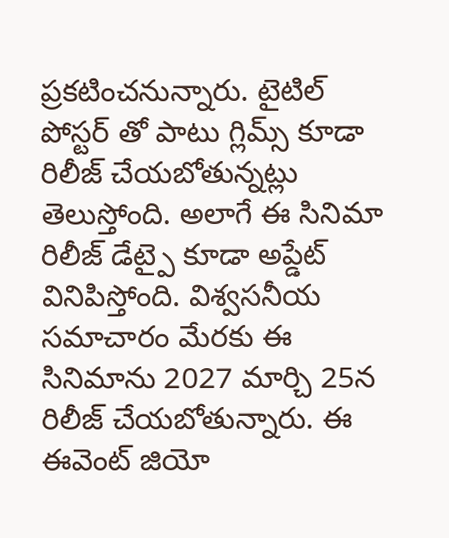ప్రకటించనున్నారు. టైటిల్ పోస్టర్ తో పాటు గ్లిమ్స్ కూడా రిలీజ్ చేయబోతున్నట్లు తెలుస్తోంది. అలాగే ఈ సినిమా రిలీజ్ డేట్పై కూడా అప్డేట్ వినిపిస్తోంది. విశ్వసనీయ సమాచారం మేరకు ఈ సినిమాను 2027 మార్చి 25న రిలీజ్ చేయబోతున్నారు. ఈ ఈవెంట్ జియో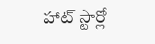హాట్ స్టార్లో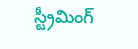స్ట్రీమింగ్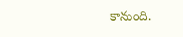కానుంది.